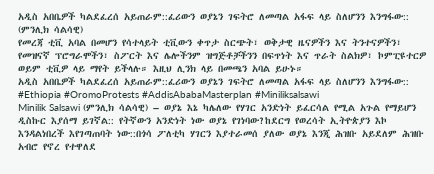አዲስ አበቤዎች ካልደፈረሰ አይጠራም::ፈሪውን ወያኔን ገፍትሮ ለመጣል አፋፍ ላይ ስለሆንን እንግፋው:: (ምንሊክ ሳልሳዊ)
የመረጃ ቲቪ አባል በመሆን የሳተላይት ቲቪውን ቀጥታ ስርጭት፣ ወቅታዊ ዜናዎችን እና ትንተናዎችን፣ የመዝናኛ ፕሮግራሞችን፣ ስፖርት እና ሌሎችንም ዝግጅቶቻችንን በፍጥነት እና ጥራት ስልክዎ፣ ኮምፒዩተርዎ ወይም ቲቪዎ ላይ ማየት ይችላሉ። እዚህ ሊንክ ላይ በመጫን አባል ይሁኑ።
አዲስ አበቤዎች ካልደፈረሰ አይጠራም::ፈሪውን ወያኔን ገፍትሮ ለመጣል አፋፍ ላይ ስለሆንን እንግፋው::
#Ethiopia #OromoProtests #AddisAbabaMasterplan #Miniliksalsawi
Minilik Salsawi (ምንሊክ ሳልሳዊ) – ወያኔ እኔ ካሌለው የሃገር አንድነት ይፈርሳል የሚል አጉል የማይሆን ዲስኩር እያሰማ ይገኛል:: የትኛውን አንድነት ነው ወያኔ የገነባው?ከደርግ የወረሳት ኢትዮጵያን እኮ እንዳልነበረች እየገጣጠባት ነው::በጎሳ ፖለቲካ ሃገርን እያተራመሰ ያለው ወያኔ እንጂ ሕዝቡ አይደለም ሕዝቡ አብሮ የኖረ የተዋለደ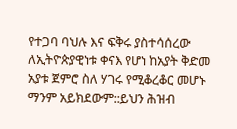የተጋባ ባህሉ እና ፍቅሩ ያስተሳሰረው ለኢትዮጵያዊነቱ ቀናእ የሆነ ከአያት ቅድመ አያቱ ጀምሮ ስለ ሃገሩ የሚቆረቆር መሆኑ ማንም አይክደውም::ይህን ሕዝብ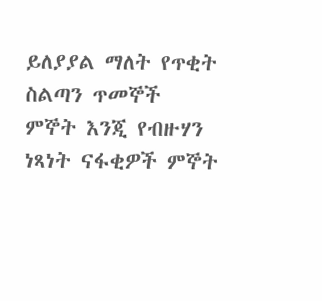ይለያያል ማለት የጥቂት ስልጣን ጥመኞች ምኞት እንጂ የብዙሃን ነጻነት ናፋቂዎች ምኞት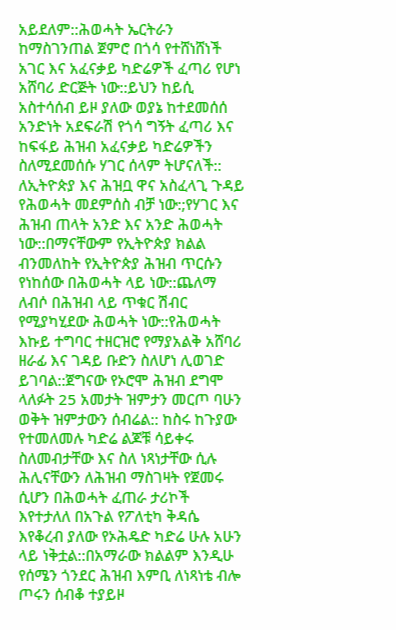አይደለም::ሕወሓት ኤርትራን ከማስገንጠል ጀምሮ በጎሳ የተሸነሸነች አገር እና አፈናቃይ ካድሬዎች ፈጣሪ የሆነ አሸባሪ ድርጅት ነው::ይህን ከይሲ አስተሳሰብ ይዞ ያለው ወያኔ ከተደመሰሰ አንድነት አደፍራሽ የጎሳ ግኝት ፈጣሪ እና ከፍፋይ ሕዝብ አፈናቃይ ካድሬዎችን ስለሚደመሰሱ ሃገር ሰላም ትሆናለች::
ለኢትዮጵያ እና ሕዝቧ ዋና አስፈላጊ ጉዳይ የሕወሓት መደምሰስ ብቻ ነው:;የሃገር እና ሕዝብ ጠላት አንድ እና አንድ ሕወሓት ነው::በማናቸውም የኢትዮጵያ ክልል ብንመለከት የኢትዮጵያ ሕዝብ ጥርሱን የነከሰው በሕወሓት ላይ ነው::ጨለማ ለብሶ በሕዝብ ላይ ጥቁር ሽብር የሚያካሂደው ሕወሓት ነው::የሕወሓት እኩይ ተግባር ተዘርዝሮ የማያአልቅ አሸባሪ ዘራፊ እና ገዳይ ቡድን ስለሆነ ሊወገድ ይገባል::ጀግናው የኦሮሞ ሕዝብ ደግሞ ላለፉት 25 አመታት ዝምታን መርጦ ባሁን ወቅት ዝምታውን ሰብሬል:: ከስሩ ከጉያው የተመለመሉ ካድሬ ልጆቹ ሳይቀሩ ስለመብታቸው እና ስለ ነጻነታቸው ሲሉ ሕሊናቸውን ለሕዝብ ማስገዛት የጀመሩ ሲሆን በሕወሓት ፈጠራ ታሪኮች እየተታለለ በአጉል የፖለቲካ ቅዳሴ እየቆረብ ያለው የኦሕዴድ ካድሬ ሁሉ አሁን ላይ ነቅቷል::በአማራው ክልልም እንዲሁ የሰሜን ጎንደር ሕዝብ እምቢ ለነጻነቴ ብሎ ጦሩን ሰብቆ ተያይዞ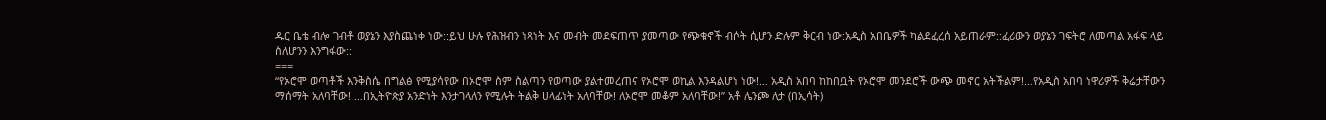ዱር ቤቴ ብሎ ገብቶ ወያኔን እያስጨነቀ ነው::ይህ ሁሉ የሕዝብን ነጻነት እና መብት መደፍጠጥ ያመጣው የጭቁኖች ብሶት ሲሆን ድሉም ቅርብ ነው:አዲስ አበቤዎች ካልደፈረሰ አይጠራም::ፈሪውን ወያኔን ገፍትሮ ለመጣል አፋፍ ላይ ስለሆንን እንግፋው::
===
“የኦሮሞ ወጣቶች እንቅስሴ በግልፅ የሚያሳየው በኦሮሞ ስም ስልጣን የወጣው ያልተመረጠና የኦሮሞ ወኪል እንዳልሆነ ነው!… አዲስ አበባ ከከበቧት የኦሮሞ መንደሮች ውጭ መኖር አትችልም!…የአዲስ አበባ ነዋሪዎች ቅሬታቸውን ማሰማት አለባቸው! …በኢትዮጵያ አንድነት እንታገላለን የሚሉት ትልቅ ሀላፊነት አለባቸው! ለኦሮሞ መቆም አለባቸው!” አቶ ሌንጮ ለታ (በኢሳት)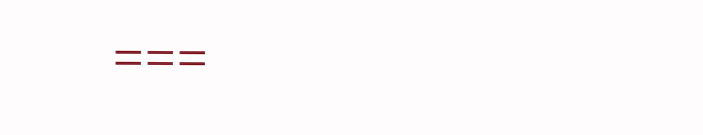===